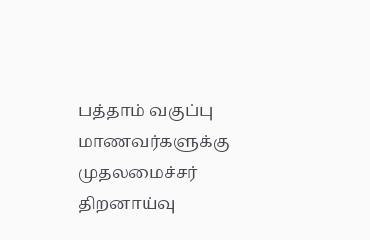பத்தாம் வகுப்பு மாணவர்களுக்கு முதலமைச்சர் திறனாய்வு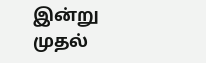இன்று முதல்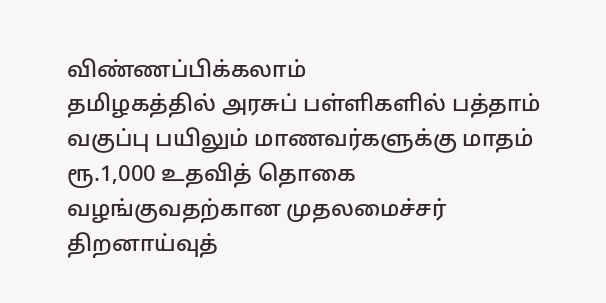விண்ணப்பிக்கலாம்
தமிழகத்தில் அரசுப் பள்ளிகளில் பத்தாம் வகுப்பு பயிலும் மாணவர்களுக்கு மாதம் ரூ.1,000 உதவித் தொகை வழங்குவதற்கான முதலமைச்சர் திறனாய்வுத்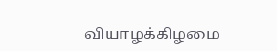வியாழக்கிழமை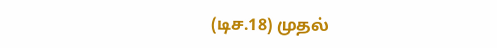(டிச.18) முதல்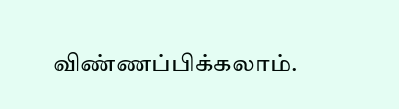விண்ணப்பிக்கலாம்.